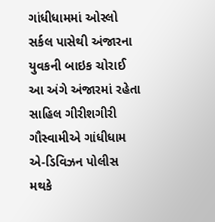ગાંધીધામમાં ઓસ્લો સર્કલ પાસેથી અંજારના યુવકની બાઇક ચોરાઈ
આ અંગે અંજારમાં રહેતા સાહિલ ગીરીશગીરી ગૌસ્વામીએ ગાંધીધામ એ-ડિવિઝન પોલીસ મથકે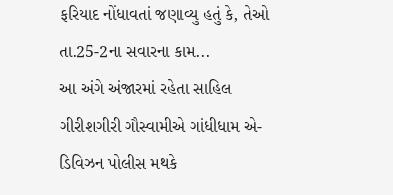ફરિયાદ નોંધાવતાં જણાવ્યુ હતું કે, તેઓ તા.25-2ના સવારના કામ...
આ અંગે અંજારમાં રહેતા સાહિલ ગીરીશગીરી ગૌસ્વામીએ ગાંધીધામ એ-ડિવિઝન પોલીસ મથકે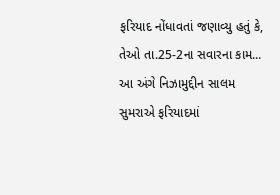ફરિયાદ નોંધાવતાં જણાવ્યુ હતું કે, તેઓ તા.25-2ના સવારના કામ...
આ અંગે નિઝામુદ્દીન સાલમ સુમરાએ ફરિયાદમાં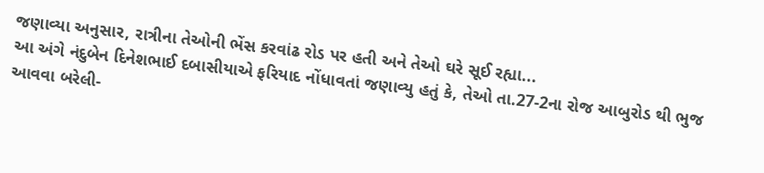જણાવ્યા અનુસાર, રાત્રીના તેઓની ભેંસ કરવાંઢ રોડ પર હતી અને તેઓ ઘરે સૂઈ રહ્યા...
આ અંગે નંદુબેન દિનેશભાઈ દબાસીયાએ ફરિયાદ નોંધાવતાં જણાવ્યુ હતું કે, તેઓ તા.27-2ના રોજ આબુરોડ થી ભુજ આવવા બરેલી-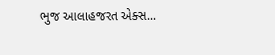ભુજ આલાહજરત એક્સ...